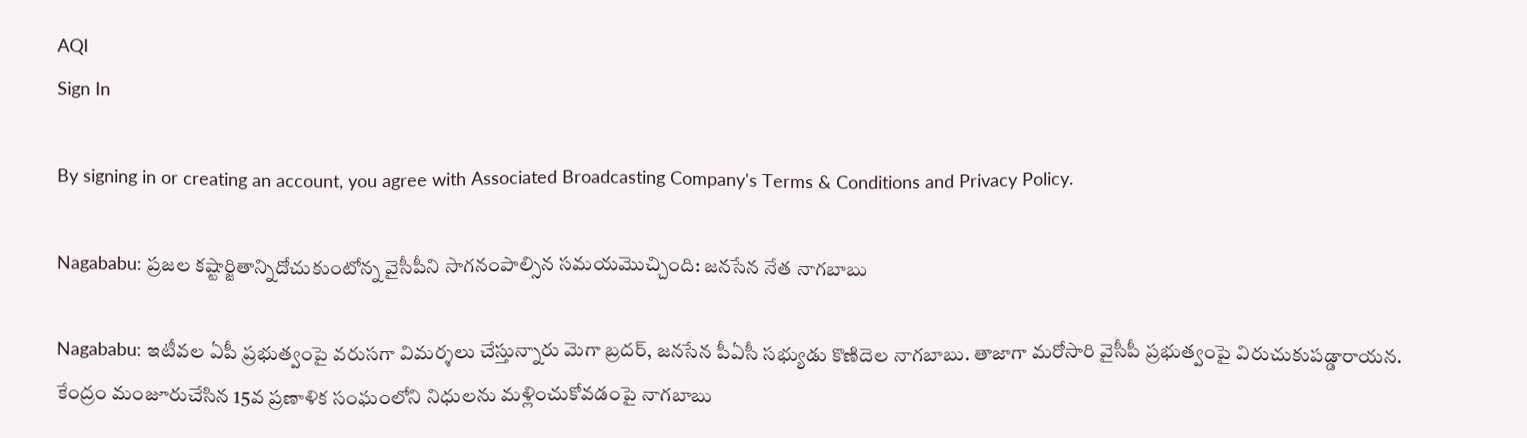AQI
Sign In

By signing in or creating an account, you agree with Associated Broadcasting Company's Terms & Conditions and Privacy Policy.

Nagababu: ప్రజల కష్టార్జితాన్నిదోచుకుంటోన్న వైసీపీని సాగనంపాల్సిన సమయమొచ్చింది: జనసేన నేత నాగబాబు

Nagababu: ఇటీవల ఏపీ ప్రభుత్వంపై వరుసగా విమర్శలు చేస్తున్నారు మెగా బ్రదర్‌, జనసేన పీఏసీ సభ్యుడు కొణిదెల నాగబాబు. తాజాగా మరోసారి వైసీపీ ప్రభుత్వంపై విరుచుకుపడ్డారాయన. కేంద్రం మంజూరుచేసిన 15వ ప్రణాళిక సంఘంలోని నిధులను మళ్లించుకోవడంపై నాగబాబు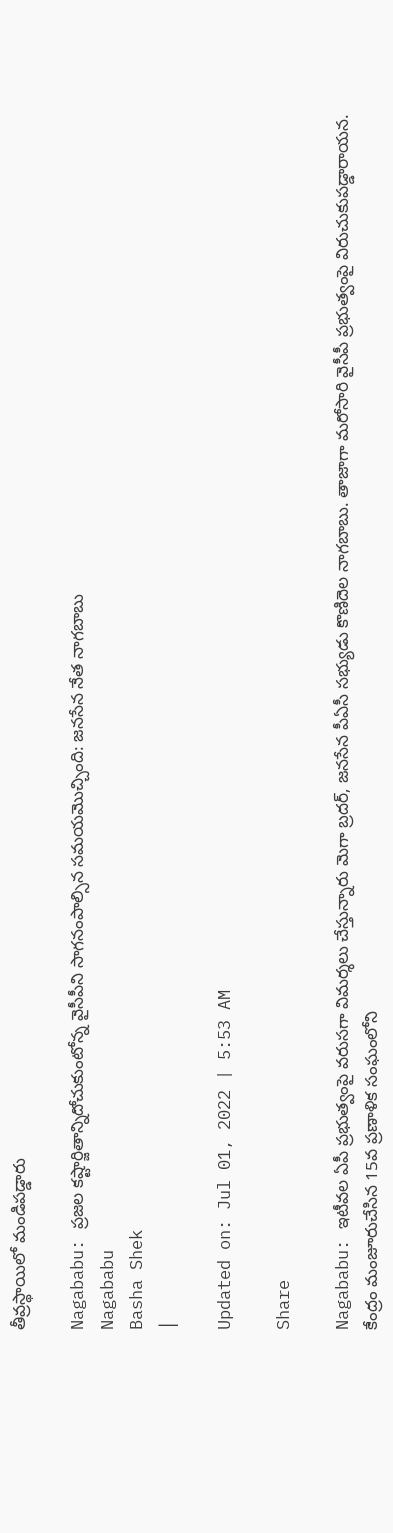తీవ్రస్థాయిలో మండిపడ్డారు

Nagababu: ప్రజల కష్టార్జితాన్నిదోచుకుంటోన్న వైసీపీని సాగనంపాల్సిన సమయమొచ్చింది: జనసేన నేత నాగబాబు
Nagababu
Basha Shek
|

Updated on: Jul 01, 2022 | 5:53 AM

Share

Nagababu: ఇటీవల ఏపీ ప్రభుత్వంపై వరుసగా విమర్శలు చేస్తున్నారు మెగా బ్రదర్‌, జనసేన పీఏసీ సభ్యుడు కొణిదెల నాగబాబు. తాజాగా మరోసారి వైసీపీ ప్రభుత్వంపై విరుచుకుపడ్డారాయన. కేంద్రం మంజూరుచేసిన 15వ ప్రణాళిక సంఘంలోని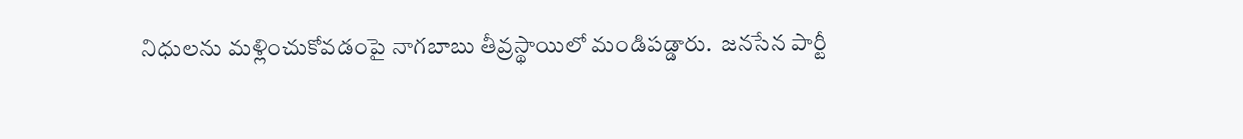నిధులను మళ్లించుకోవడంపై నాగబాబు తీవ్రస్థాయిలో మండిపడ్డారు.  జనసేన పార్టీ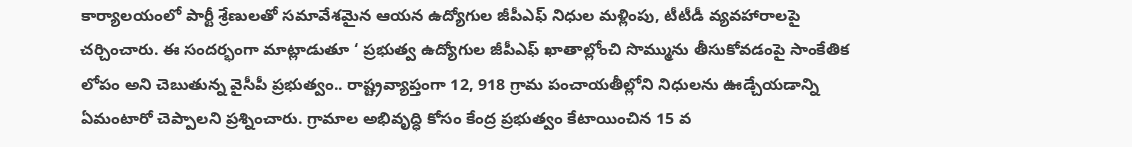కార్యాలయంలో పార్టీ శ్రేణులతో సమావేశమైన ఆయన ఉద్యోగుల జీపీఎఫ్‌ నిధుల మళ్లింపు, టీటీడీ వ్యవహారాలపై చర్చించారు. ఈ సందర్భంగా మాట్లాడుతూ ‘ ప్రభుత్వ ఉద్యోగుల జీపీఎఫ్‌ ఖాతాల్లోంచి సొమ్మును తీసుకోవడంపై సాంకేతిక లోపం అని చెబుతున్న వైసీపీ ప్రభుత్వం.. రాష్ట్రవ్యాప్తంగా 12, 918 గ్రామ పంచాయతీల్లోని నిధులను ఊడ్చేయడాన్ని ఏమంటారో చెప్పాలని ప్రశ్నించారు. గ్రామాల అభివృద్ధి కోసం కేంద్ర ప్రభుత్వం కేటాయించిన 15 వ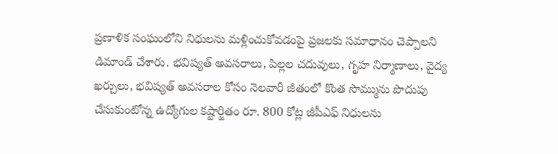ప్రణాళిక సంఘంలోని నిధులను మళ్లించుకోవడంపై ప్రజలకు సమాధానం చెప్పాలని డిమాండ్‌ చేశారు. భవిష్యత్‌ అవసరాలు, పిల్లల చదువులు, గృహ నిర్మాణాలు, వైద్య ఖర్చులు, భవిష్యత్‌ అవసరాల కోసం నెలవారీ జీతంలో కొంత సొమ్మును పొదుపు చేసుకుంటోన్న ఉద్యోగుల కష్టార్జితం రూ. 800 కోట్ల జీపీఎఫ్‌ నిధులను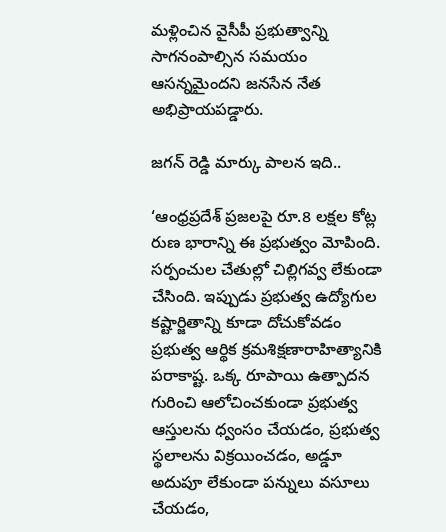మళ్లించిన వైసీపీ ప్రభుత్వాన్ని సాగనంపాల్సిన సమయం ఆసన్నమైందని జనసేన నేత అభిప్రాయపడ్డారు.

జగన్‌ రెడ్డి మార్కు పాలన ఇది..

‘ఆంధ్రప్రదేశ్‌ ప్రజలపై రూ.8 లక్షల కోట్ల రుణ భారాన్ని ఈ ప్రభుత్వం మోపింది. సర్పంచుల చేతుల్లో చిల్లిగవ్వ లేకుండా చేసింది. ఇప్పుడు ప్రభుత్వ ఉద్యోగుల కష్టార్జితాన్ని కూడా దోచుకోవడం ప్రభుత్వ ఆర్థిక క్రమశిక్షణారాహిత్యానికి పరాకాష్ట. ఒక్క రూపాయి ఉత్పాదన గురించి ఆలోచించకుండా ప్రభుత్వ ఆస్తులను ధ్వంసం చేయడం, ప్రభుత్వ స్థలాలను విక్రయించడం, అడ్డూ అదుపూ లేకుండా పన్నులు వసూలు చేయడం,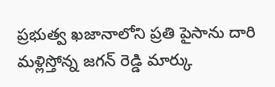ప్రభుత్వ ఖజానాలోని ప్రతి పైసాను దారి మళ్లిస్తోన్న జగన్‌ రెడ్డి మార్కు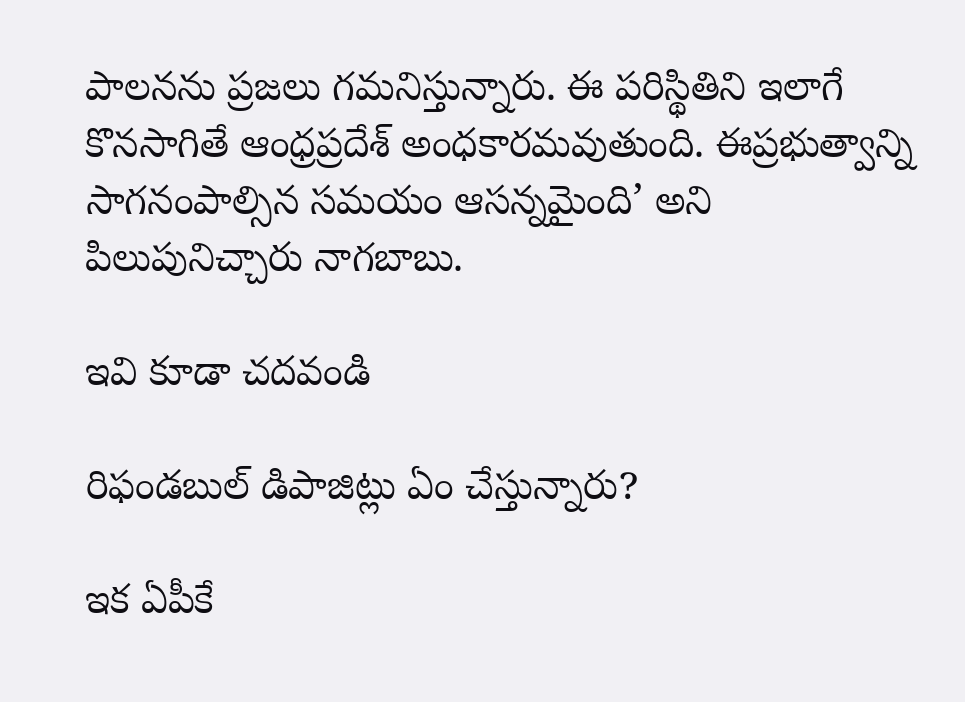పాలనను ప్రజలు గమనిస్తున్నారు. ఈ పరిస్థితిని ఇలాగే కొనసాగితే ఆంధ్రప్రదేశ్‌ అంధకారమవుతుంది. ఈప్రభుత్వాన్ని సాగనంపాల్సిన సమయం ఆసన్నమైంది’ అని పిలుపునిచ్చారు నాగబాబు.

ఇవి కూడా చదవండి

రిఫండబుల్ డిపాజిట్లు ఏం చేస్తున్నారు?

ఇక ఏపీకే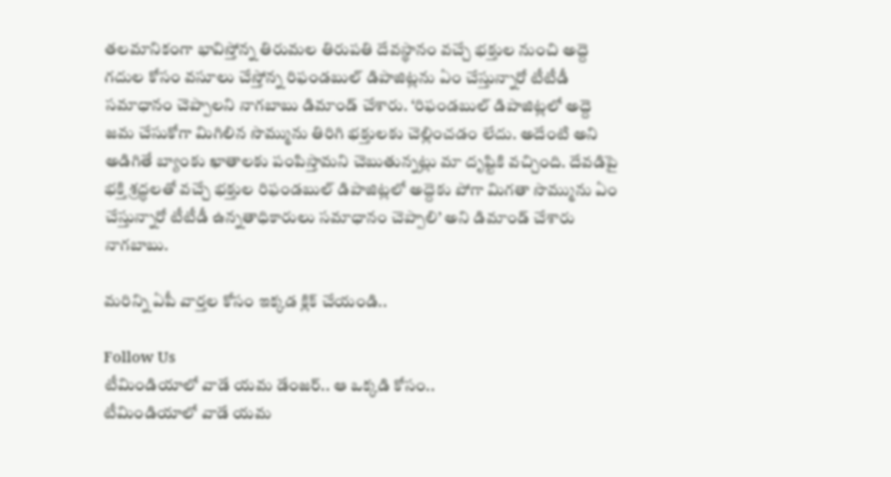తలమానికంగా భావిస్తోన్న తిరుమల తిరుపతి దేవస్థానం వచ్చే భక్తుల నుంచి అద్దె గదుల కోసం వసూలు చేస్తోన్న రిఫండబుల్ డిపాజిట్లను ఏం చేస్తున్నారో టీటీడీ సమాధానం చెప్పాలని నాగబాబు డిమాండ్‌ చేశారు. ‘రిఫండబుల్ డిపాజిట్లలో అద్దె జమ చేసుకోగా మిగిలిన సొమ్మును తిరిగి భక్తులకు చెల్లించడం లేదు. అదేంటి అని అడిగితే బ్యాంకు ఖాతాలకు పంపిస్తామని చెబుతున్నట్లు మా దృష్టికి వచ్చింది. దేవడిపై భక్తి శ్రద్ధలతో వచ్చే భక్తుల రిఫండబుల్‌ డిపాజిట్లలో అద్దెకు పోగా మిగతా సొమ్మును ఏం చేస్తున్నారో టీటీడీ ఉన్నతాధికారులు సమాధానం చెప్పాలి’ అని డిమాండ్‌ చేశారు నాగబాబు.

మరిన్ని ఏపీ వార్తల కోసం ఇక్కడ క్లిక్ చేయండి..

Follow Us
టీమిండియాలో వాడే యమ డేంజర్.. ఆ ఒక్కడి కోసం..
టీమిండియాలో వాడే యమ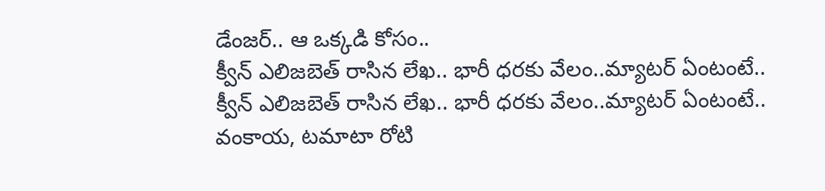డేంజర్.. ఆ ఒక్కడి కోసం..
క్వీన్ ఎలిజబెత్ రాసిన లేఖ.. భారీ ధరకు వేలం..మ్యాటర్‌ ఏంటంటే..
క్వీన్ ఎలిజబెత్ రాసిన లేఖ.. భారీ ధరకు వేలం..మ్యాటర్‌ ఏంటంటే..
వంకాయ, టమాటా రోటి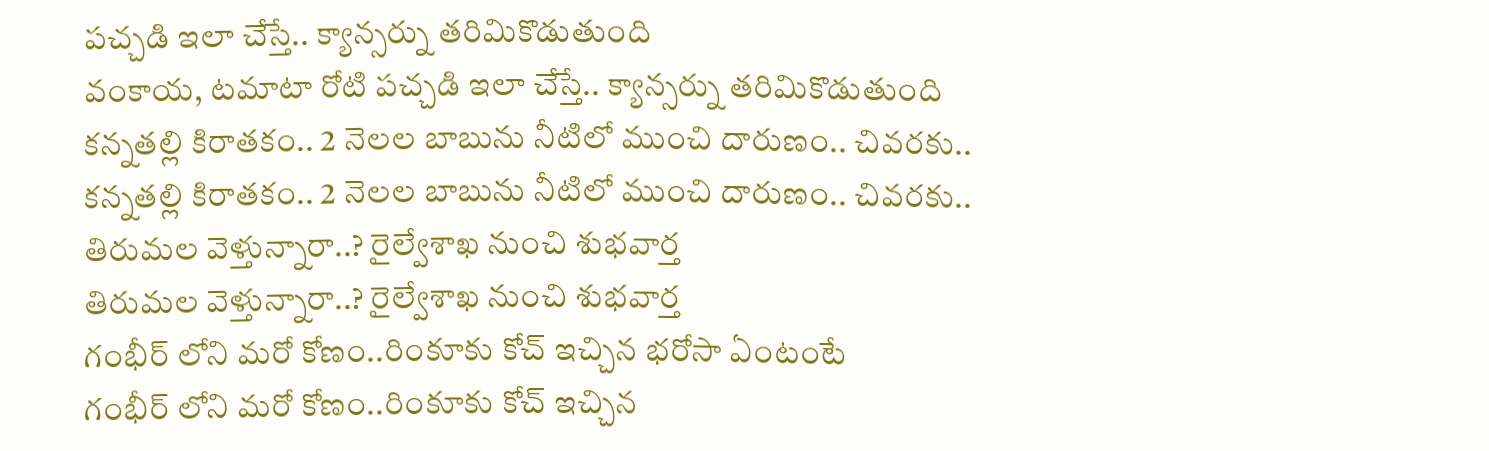పచ్చడి ఇలా చేస్తే.. క్యాన్సర్ను తరిమికొడుతుంది
వంకాయ, టమాటా రోటి పచ్చడి ఇలా చేస్తే.. క్యాన్సర్ను తరిమికొడుతుంది
కన్నతల్లి కిరాతకం.. 2 నెలల బాబును నీటిలో ముంచి దారుణం.. చివరకు..
కన్నతల్లి కిరాతకం.. 2 నెలల బాబును నీటిలో ముంచి దారుణం.. చివరకు..
తిరుమల వెళ్తున్నారా..? రైల్వేశాఖ నుంచి శుభవార్త
తిరుమల వెళ్తున్నారా..? రైల్వేశాఖ నుంచి శుభవార్త
గంభీర్ లోని మరో కోణం..రింకూకు కోచ్ ఇచ్చిన భరోసా ఏంటంటే
గంభీర్ లోని మరో కోణం..రింకూకు కోచ్ ఇచ్చిన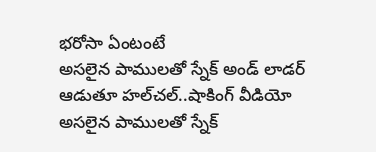భరోసా ఏంటంటే
అసలైన పాములతో స్నేక్ అండ్ లాడర్ ఆడుతూ హల్‌చల్..షాకింగ్ వీడియో
అసలైన పాములతో స్నేక్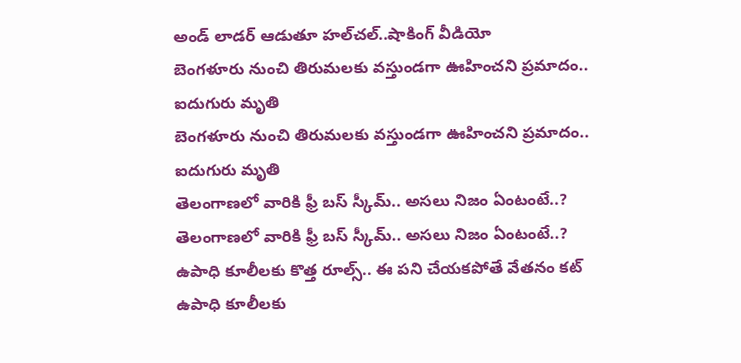అండ్ లాడర్ ఆడుతూ హల్‌చల్..షాకింగ్ వీడియో
బెంగళూరు నుంచి తిరుమలకు వస్తుండగా ఊహించని ప్రమాదం.. ఐదుగురు మృతి
బెంగళూరు నుంచి తిరుమలకు వస్తుండగా ఊహించని ప్రమాదం.. ఐదుగురు మృతి
తెలంగాణలో వారికి ఫ్రీ బస్ స్కీమ్.. అసలు నిజం ఏంటంటే..?
తెలంగాణలో వారికి ఫ్రీ బస్ స్కీమ్.. అసలు నిజం ఏంటంటే..?
ఉపాధి కూలీలకు కొత్త రూల్స్.. ఈ పని చేయకపోతే వేతనం కట్
ఉపాధి కూలీలకు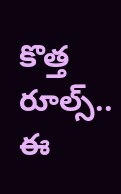కొత్త రూల్స్.. ఈ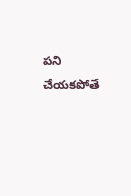పని చేయకపోతే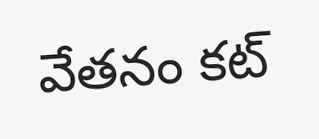వేతనం కట్